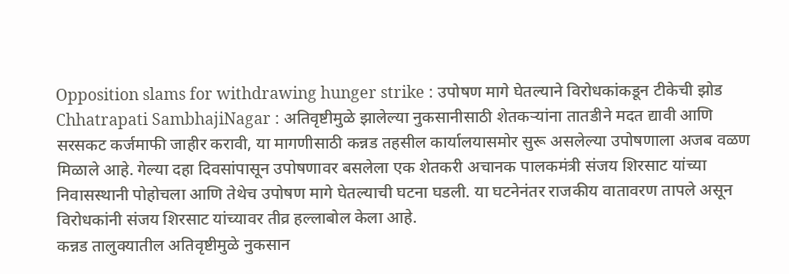Opposition slams for withdrawing hunger strike : उपोषण मागे घेतल्याने विरोधकांकडून टीकेची झोड
Chhatrapati SambhajiNagar : अतिवृष्टीमुळे झालेल्या नुकसानीसाठी शेतकऱ्यांना तातडीने मदत द्यावी आणि सरसकट कर्जमाफी जाहीर करावी, या मागणीसाठी कन्नड तहसील कार्यालयासमोर सुरू असलेल्या उपोषणाला अजब वळण मिळाले आहे. गेल्या दहा दिवसांपासून उपोषणावर बसलेला एक शेतकरी अचानक पालकमंत्री संजय शिरसाट यांच्या निवासस्थानी पोहोचला आणि तेथेच उपोषण मागे घेतल्याची घटना घडली. या घटनेनंतर राजकीय वातावरण तापले असून विरोधकांनी संजय शिरसाट यांच्यावर तीव्र हल्लाबोल केला आहे.
कन्नड तालुक्यातील अतिवृष्टीमुळे नुकसान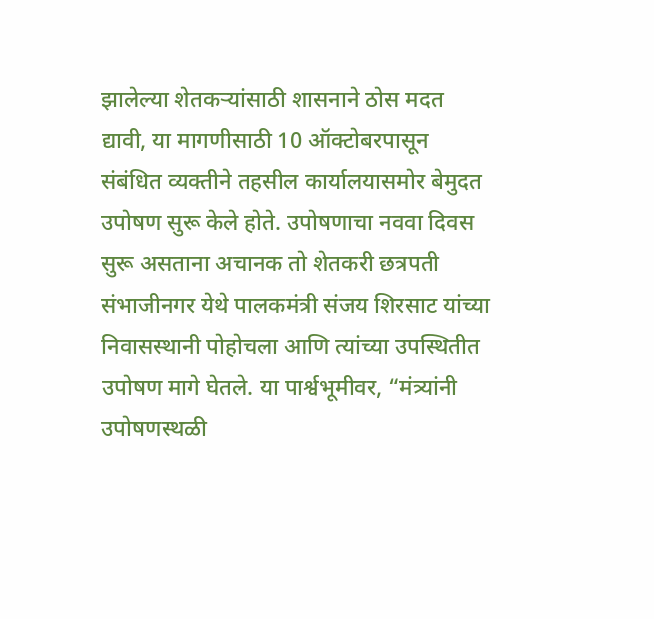झालेल्या शेतकऱ्यांसाठी शासनाने ठोस मदत द्यावी, या मागणीसाठी 10 ऑक्टोबरपासून संबंधित व्यक्तीने तहसील कार्यालयासमोर बेमुदत उपोषण सुरू केले होते. उपोषणाचा नववा दिवस सुरू असताना अचानक तो शेतकरी छत्रपती संभाजीनगर येथे पालकमंत्री संजय शिरसाट यांच्या निवासस्थानी पोहोचला आणि त्यांच्या उपस्थितीत उपोषण मागे घेतले. या पार्श्वभूमीवर, “मंत्र्यांनी उपोषणस्थळी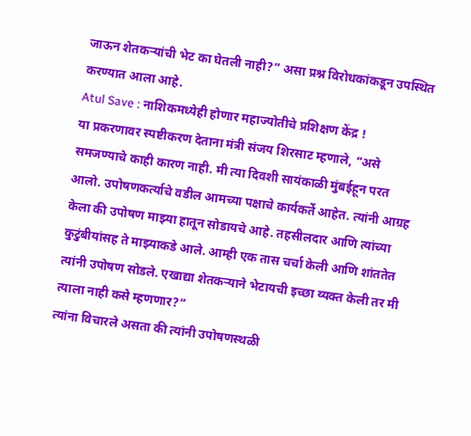जाऊन शेतकऱ्यांची भेट का घेतली नाही?” असा प्रश्न विरोधकांकडून उपस्थित करण्यात आला आहे.
Atul Save : नाशिकमध्येही होणार महाज्योतीचे प्रशिक्षण केंद्र !
या प्रकरणावर स्पष्टीकरण देताना मंत्री संजय शिरसाट म्हणाले, “असे समजण्याचे काही कारण नाही. मी त्या दिवशी सायंकाळी मुंबईहून परत आलो. उपोषणकर्त्याचे वडील आमच्या पक्षाचे कार्यकर्ते आहेत. त्यांनी आग्रह केला की उपोषण माझ्या हातून सोडायचे आहे. तहसीलदार आणि त्यांच्या कुटुंबीयांसह ते माझ्याकडे आले. आम्ही एक तास चर्चा केली आणि शांततेत त्यांनी उपोषण सोडले. एखाद्या शेतकऱ्याने भेटायची इच्छा व्यक्त केली तर मी त्याला नाही कसे म्हणणार?”
त्यांना विचारले असता की त्यांनी उपोषणस्थळी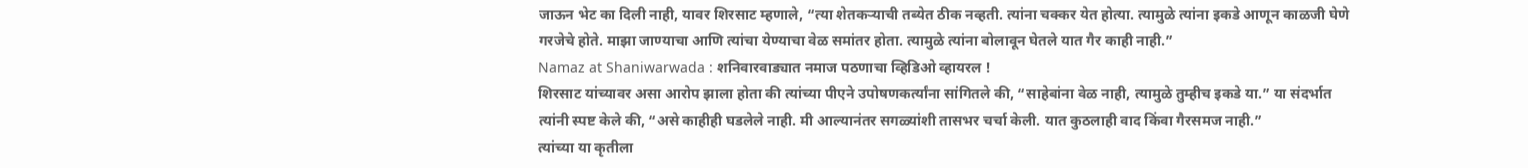जाऊन भेट का दिली नाही, यावर शिरसाट म्हणाले, “त्या शेतकऱ्याची तब्येत ठीक नव्हती. त्यांना चक्कर येत होत्या. त्यामुळे त्यांना इकडे आणून काळजी घेणे गरजेचे होते. माझा जाण्याचा आणि त्यांचा येण्याचा वेळ समांतर होता. त्यामुळे त्यांना बोलावून घेतले यात गैर काही नाही.”
Namaz at Shaniwarwada : शनिवारवाड्यात नमाज पठणाचा व्हिडिओ व्हायरल !
शिरसाट यांच्यावर असा आरोप झाला होता की त्यांच्या पीएने उपोषणकर्त्यांना सांगितले की, “साहेबांना वेळ नाही, त्यामुळे तुम्हीच इकडे या.” या संदर्भात त्यांनी स्पष्ट केले की, “असे काहीही घडलेले नाही. मी आल्यानंतर सगळ्यांशी तासभर चर्चा केली. यात कुठलाही वाद किंवा गैरसमज नाही.”
त्यांच्या या कृतीला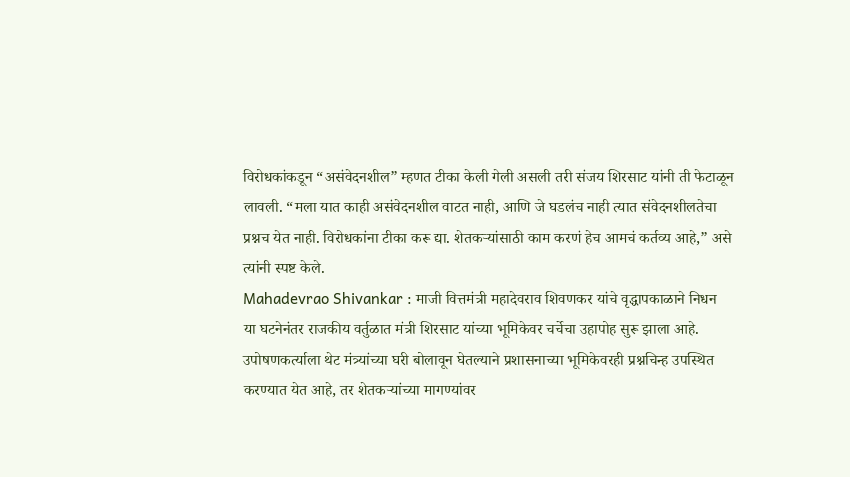विरोधकांकडून “असंवेदनशील” म्हणत टीका केली गेली असली तरी संजय शिरसाट यांनी ती फेटाळून लावली. “मला यात काही असंवेदनशील वाटत नाही, आणि जे घडलंच नाही त्यात संवेदनशीलतेचा प्रश्नच येत नाही. विरोधकांना टीका करू द्या. शेतकऱ्यांसाठी काम करणं हेच आमचं कर्तव्य आहे,” असे त्यांनी स्पष्ट केले.
Mahadevrao Shivankar : माजी वित्तमंत्री महादेवराव शिवणकर यांचे वृद्धापकाळाने निधन
या घटनेनंतर राजकीय वर्तुळात मंत्री शिरसाट यांच्या भूमिकेवर चर्चेचा उहापोह सुरू झाला आहे. उपोषणकर्त्याला थेट मंत्र्यांच्या घरी बोलावून घेतल्याने प्रशासनाच्या भूमिकेवरही प्रश्नचिन्ह उपस्थित करण्यात येत आहे, तर शेतकऱ्यांच्या मागण्यांवर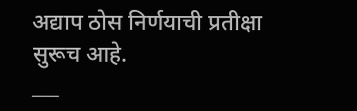अद्याप ठोस निर्णयाची प्रतीक्षा सुरूच आहे.
___